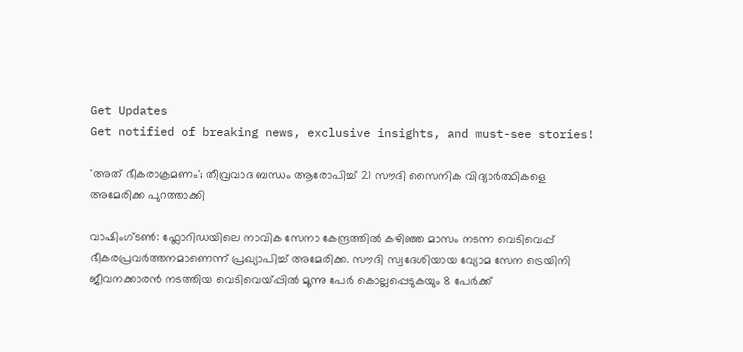Get Updates
Get notified of breaking news, exclusive insights, and must-see stories!

'അത് ഭീകരാക്രമണം'; തീവ്രവാദ ബന്ധം ആരോപിച്ച് 21 സൗദി സൈനിക വിദ്യാര്‍ത്ഥികളെ അമേരിക്ക പുറത്താക്കി

വാഷിംഗ്ടണ്‍: ഫ്ലോറിഡയിലെ നാവിക സേനാ കേന്ദ്രത്തില്‍ കഴിഞ്ഞ മാസം നടന്ന വെടിവെപ്പ് ഭീകരപ്രവര്‍ത്തനമാണെന്ന് പ്രഖ്യാപിച്ച് അമേരിക്ക. സൗദി സ്വദേശിയായ വ്യോമ സേന ട്രെയിനി ജീവനക്കാരന്‍ നടത്തിയ വെടിവെയ്പ്പില്‍ മൂന്നു പേര്‍ കൊല്ലപ്പെടുകയും 8 പേര്‍ക്ക്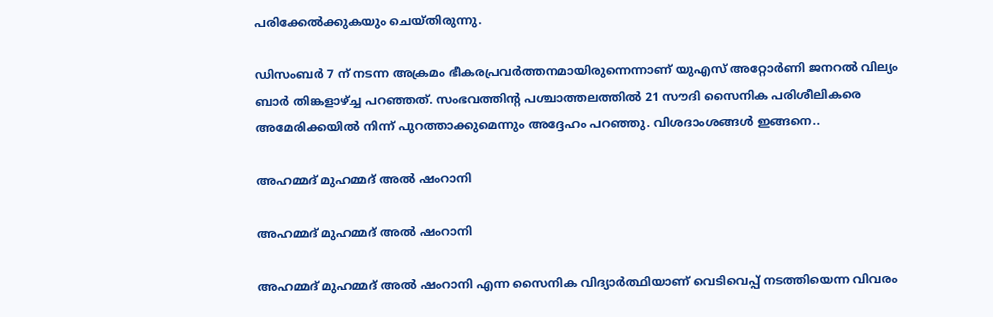പരിക്കേല്‍ക്കുകയും ചെയ്തിരുന്നു.

ഡിസംബര്‍ 7 ന് നടന്ന അക്രമം ഭീകരപ്രവര്‍ത്തനമായിരുന്നെന്നാണ് യുഎസ് അറ്റോര്‍ണി ജനറല്‍ വില്യം ബാര്‍ തിങ്കളാഴ്ച്ച പറഞ്ഞത്. സംഭവത്തിന്‍റ പശ്ചാത്തലത്തില്‍ 21 സൗദി സൈനിക പരിശീലികരെ അമേരിക്കയില്‍ നിന്ന് പുറത്താക്കുമെന്നും അദ്ദേഹം പറഞ്ഞു. വിശദാംശങ്ങള്‍ ഇങ്ങനെ..

അഹമ്മദ് മുഹമ്മദ് അല്‍ ഷംറാനി

അഹമ്മദ് മുഹമ്മദ് അല്‍ ഷംറാനി

അഹമ്മദ് മുഹമ്മദ് അല്‍ ഷംറാനി എന്ന സൈനിക വിദ്യാര്‍ത്ഥിയാണ് വെടിവെപ്പ് നടത്തിയെന്ന വിവരം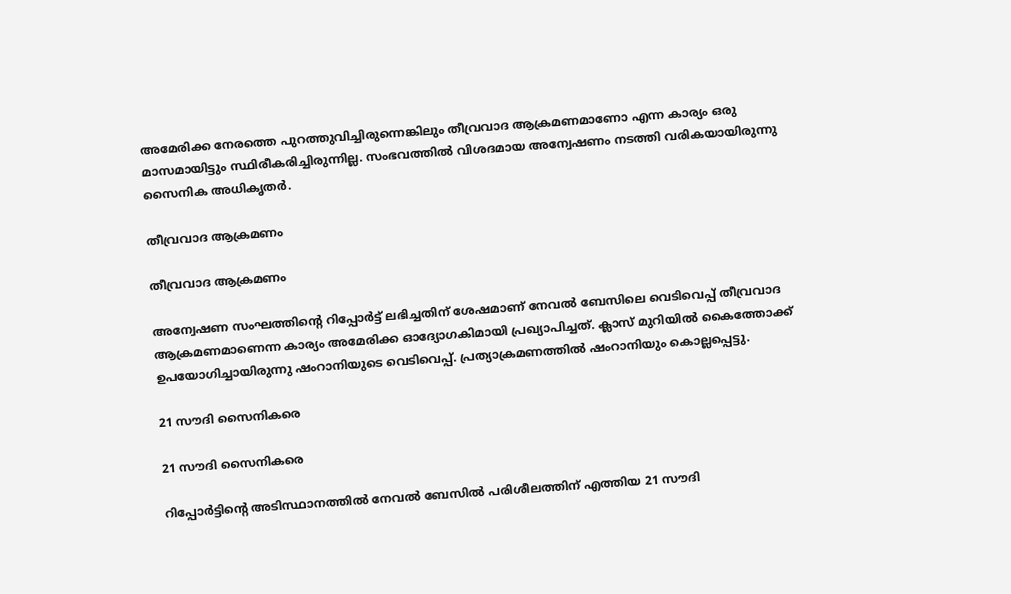അമേരിക്ക നേരത്തെ പുറത്തുവിച്ചിരുന്നെങ്കിലും തീവ്രവാദ ആക്രമണമാണോ എന്ന കാര്യം ഒരു മാസമായിട്ടും സ്ഥിരീകരിച്ചിരുന്നില്ല. സംഭവത്തില്‍ വിശദമായ അന്വേഷണം നടത്തി വരികയായിരുന്നു സൈനിക അധികൃതര്‍.

തീവ്രവാദ ആക്രമണം

തീവ്രവാദ ആക്രമണം

അന്വേഷണ സംഘത്തിന്‍റെ റിപ്പോര്‍ട്ട് ലഭിച്ചതിന് ശേഷമാണ് നേവല്‍ ബേസിലെ വെടിവെപ്പ് തീവ്രവാദ ആക്രമണമാണെന്ന കാര്യം അമേരിക്ക ഓദ്യോഗകിമായി പ്രഖ്യാപിച്ചത്. ക്ലാസ് മുറിയില്‍ കൈത്തോക്ക് ഉപയോഗിച്ചായിരുന്നു ഷംറാനിയുടെ വെടിവെപ്പ്. പ്രത്യാക്രമണത്തില്‍ ഷംറാനിയും കൊല്ലപ്പെട്ടു.

21 സൗദി സൈനികരെ

21 സൗദി സൈനികരെ

റിപ്പോര്‍ട്ടിന്‍റെ അടിസ്ഥാനത്തില്‍ നേവല്‍ ബേസില്‍ പരിശീലത്തിന് എത്തിയ 21 സൗദി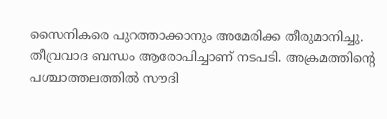സൈനികരെ പുറത്താക്കാനും അമേരിക്ക തീരുമാനിച്ചു. തീവ്രവാദ ബന്ധം ആരോപിച്ചാണ് നടപടി. അക്രമത്തിന്‍റെ പശ്ചാത്തലത്തില്‍ സൗദി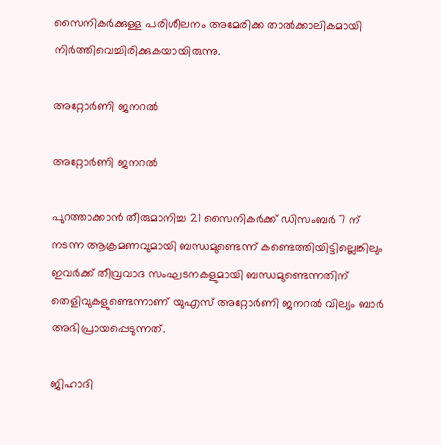സൈനികര്‍ക്കുള്ള പരിശീലനം അമേരിക്ക താല്‍ക്കാലികമായി നിര്‍ത്തിവെച്ചിരിക്കുകയായിരുന്നു.

അറ്റോര്‍ണി ജനറല്‍

അറ്റോര്‍ണി ജനറല്‍

പുറത്താക്കാന്‍ തീരുമാനിച്ച 21 സൈനികര്‍ക്ക് ഡിസംബര്‍ 7 ന് നടന്ന ആക്രമണവുമായി ബന്ധമുണ്ടെന്ന് കണ്ടെത്തിയിട്ടില്ലെങ്കിലും ഇവര്‍ക്ക് തീവ്രവാദ സംഘടനകളുമായി ബന്ധമുണ്ടെന്നതിന് തെളിവുകളുണ്ടെന്നാണ് യുഎസ് അറ്റോര്‍ണി ജനറല്‍ വില്യം ബാര്‍ അഭിപ്രായപ്പെടുന്നത്.

ജിഹാദി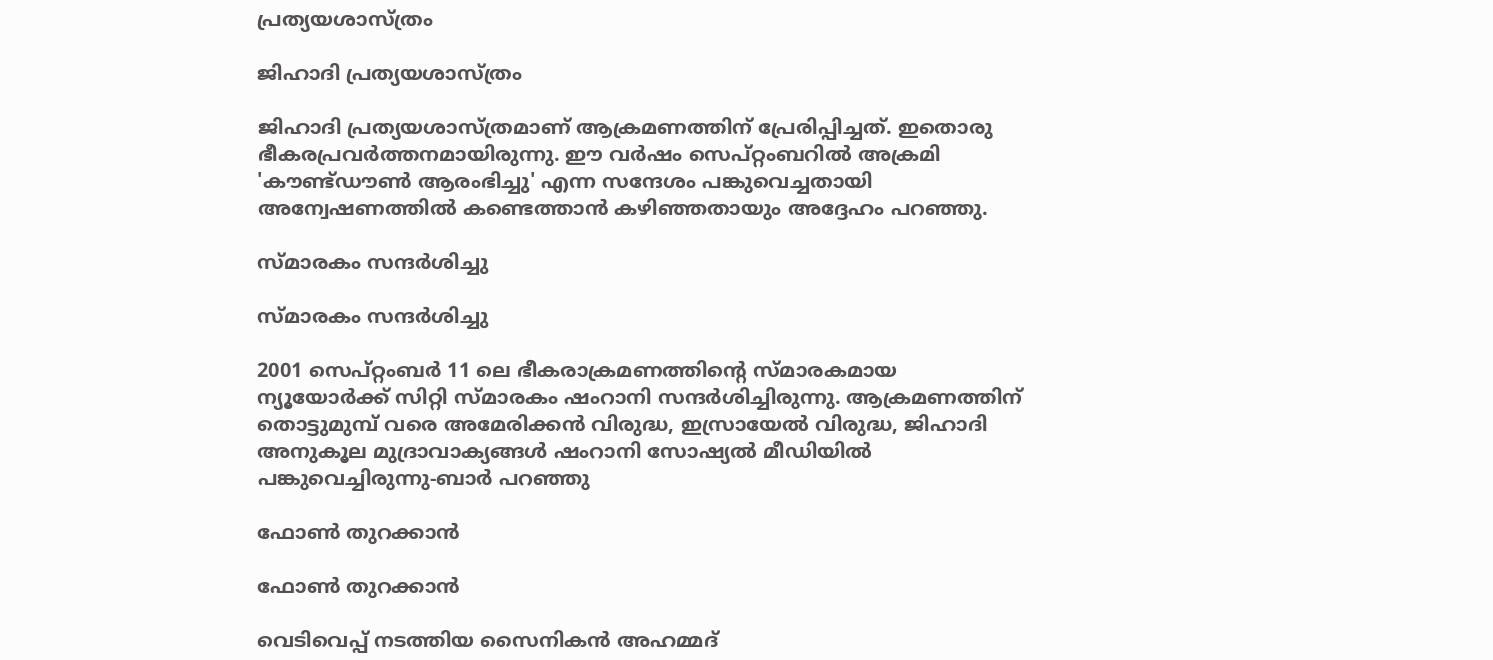പ്രത്യയശാസ്ത്രം

ജിഹാദി പ്രത്യയശാസ്ത്രം

ജിഹാദി പ്രത്യയശാസ്ത്രമാണ് ആക്രമണത്തിന് പ്രേരിപ്പിച്ചത്. ഇതൊരു ഭീകരപ്രവര്‍ത്തനമായിരുന്നു. ഈ വര്‍ഷം സെപ്റ്റംബറില്‍ അക്രമി 'കൗണ്ട്ഡൗണ്‍ ആരംഭിച്ചു' എന്ന സന്ദേശം പങ്കുവെച്ചതായി അന്വേഷണത്തില്‍ കണ്ടെത്താന്‍ കഴിഞ്ഞതായും അദ്ദേഹം പറഞ്ഞു.

സ്മാരകം സന്ദര്‍ശിച്ചു

സ്മാരകം സന്ദര്‍ശിച്ചു

2001 സെപ്റ്റംബര്‍ 11 ലെ ഭീകരാക്രമണത്തിന്‍റെ സ്മാരകമായ ന്യൂയോര്‍ക്ക് സിറ്റി സ്മാരകം ഷംറാനി സന്ദര്‍ശിച്ചിരുന്നു. ആക്രമണത്തിന് തൊട്ടുമുമ്പ് വരെ അമേരിക്കൻ വിരുദ്ധ, ഇസ്രായേൽ വിരുദ്ധ, ജിഹാദി അനുകൂല മുദ്രാവാക്യങ്ങള്‍ ഷംറാനി സോഷ്യല്‍ മീഡിയില്‍ പങ്കുവെച്ചിരുന്നു-ബാര്‍ പറഞ്ഞു

ഫോണ്‍ തുറക്കാന്‍

ഫോണ്‍ തുറക്കാന്‍

വെടിവെപ്പ് നടത്തിയ സൈനികന്‍ അഹമ്മദ്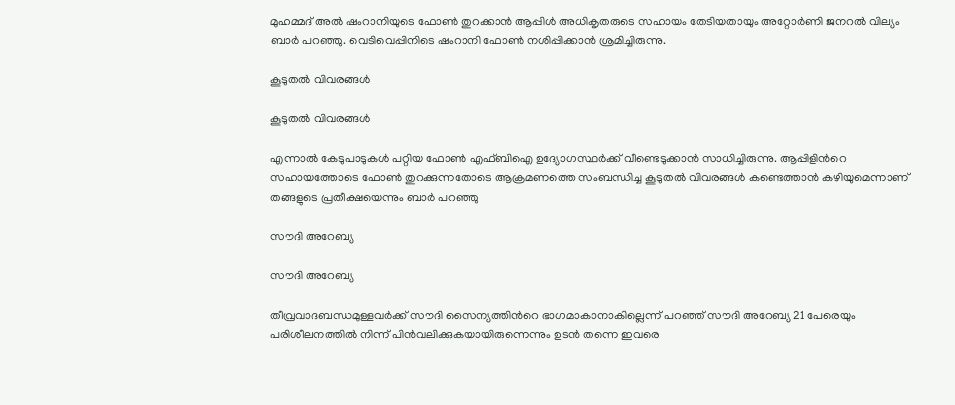മുഹമ്മദ് അല്‍ ഷംറാനിയുടെ ഫോണ്‍ തുറക്കാന്‍ ആപ്പിള്‍ അധികൃതരുടെ സഹായം തേടിയതായും അറ്റോര്‍ണി ജനറല്‍ വില്യം ബാര്‍ പറ‌ഞ്ഞു. വെടിവെപ്പിനിടെ ഷംറാനി ഫോണ്‍ നശിപ്പിക്കാന്‍ ശ്രമിച്ചിരുന്നു.

കൂടുതല്‍ വിവരങ്ങള്‍

കൂടുതല്‍ വിവരങ്ങള്‍

എന്നാല്‍ കേടുപാടുകള്‍ പറ്റിയ ഫോണ്‍ എഫ്ബിഐ ഉദ്യോഗസ്ഥര്‍ക്ക് വീണ്ടെടുക്കാന്‍ സാധിച്ചിരുന്നു. ആപ്പിളിന്‍റെ സഹായത്തോടെ ഫോണ്‍ തുറക്കുന്നതോടെ ആക്രമണത്തെ സംബന്ധിച്ച കൂടുതല്‍ വിവരങ്ങള്‍ കണ്ടെത്താന്‍ കഴിയുമെന്നാണ് തങ്ങളുടെ പ്രതീക്ഷയെന്നും ബാര്‍ പറഞ്ഞു

സൗദി അറേബ്യ

സൗദി അറേബ്യ

തീവ്രവാദബന്ധമുള്ളവര്‍ക്ക് സൗദി സൈന്യത്തിന്‍റെ ഭാഗമാകാനാകില്ലെന്ന് പറഞ്ഞ് സൗദി അറേബ്യ 21 പേരെയും പരിശീലനത്തില്‍ നിന്ന് പിന്‍വലിക്കുകയായിരുന്നെന്നും ഉടന്‍ തന്നെ ഇവരെ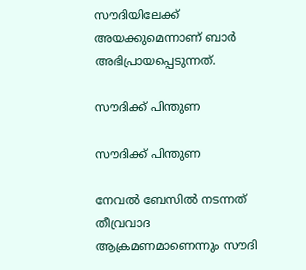സൗദിയിലേക്ക് അയക്കുമെന്നാണ് ബാര്‍ അഭിപ്രായപ്പെടുന്നത്.

സൗദിക്ക് പിന്തുണ

സൗദിക്ക് പിന്തുണ

നേവല്‍ ബേസില്‍ നടന്നത് തീവ്രവാദ ആക്രമണമാണെന്നും സൗദി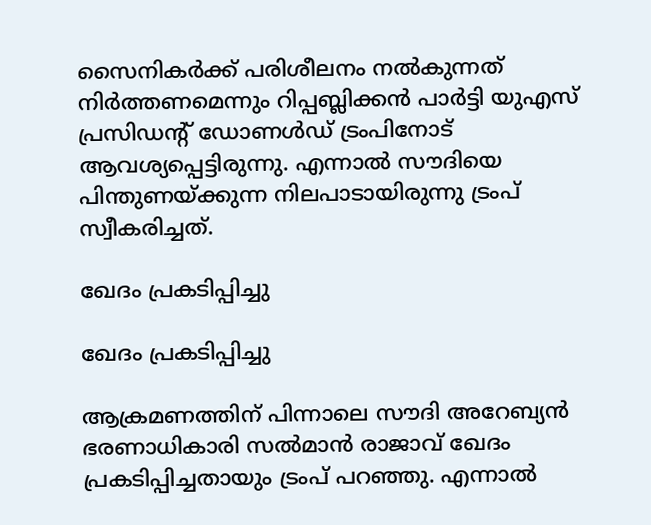സൈനികര്‍ക്ക് പരിശീലനം നല്‍കുന്നത് നിര്‍ത്തണമെന്നും റിപ്പബ്ലിക്കന്‍ പാര്‍ട്ടി യുഎസ് പ്രസിഡന്‍റ് ഡോണള്‍ഡ് ട്രംപിനോട് ആവശ്യപ്പെട്ടിരുന്നു. എന്നാല്‍ സൗദിയെ പിന്തുണയ്ക്കുന്ന നിലപാടായിരുന്നു ട്രംപ് സ്വീകരിച്ചത്.

ഖേദം പ്രകടിപ്പിച്ചു

ഖേദം പ്രകടിപ്പിച്ചു

ആക്രമണത്തിന് പിന്നാലെ സൗദി അറേബ്യന്‍ ഭരണാധികാരി സല്‍മാന്‍ രാജാവ് ഖേദം പ്രകടിപ്പിച്ചതായും ട്രംപ് പറഞ്ഞു. എന്നാല്‍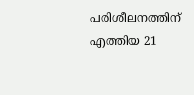പരിശീലനത്തിന് എത്തിയ 21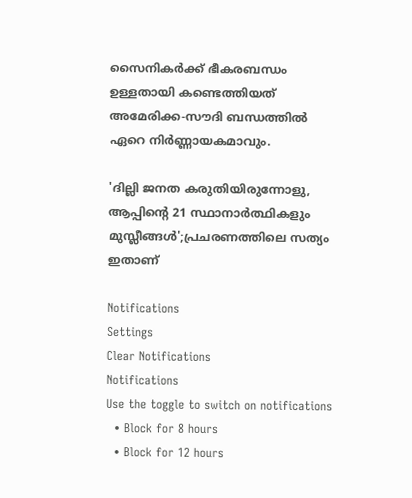സൈനികര്‍ക്ക് ഭീകരബന്ധം ഉള്ളതായി കണ്ടെത്തിയത് അമേരിക്ക-സൗദി ബന്ധത്തില്‍ ഏറെ നിര്‍ണ്ണായകമാവും.

'ദില്ലി ജനത കരുതിയിരുന്നോളു, ആപ്പിന്‍റെ 21 സ്ഥാനാര്‍ത്ഥികളും മുസ്ലീങ്ങള്‍';പ്രചരണത്തിലെ സത്യം ഇതാണ്

Notifications
Settings
Clear Notifications
Notifications
Use the toggle to switch on notifications
  • Block for 8 hours
  • Block for 12 hours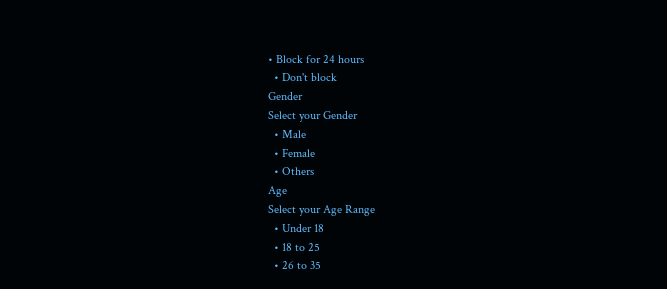• Block for 24 hours
  • Don't block
Gender
Select your Gender
  • Male
  • Female
  • Others
Age
Select your Age Range
  • Under 18
  • 18 to 25
  • 26 to 35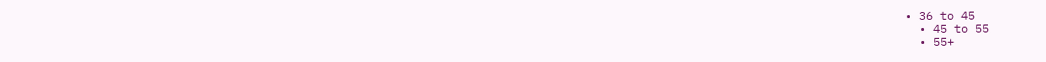• 36 to 45
  • 45 to 55
  • 55+